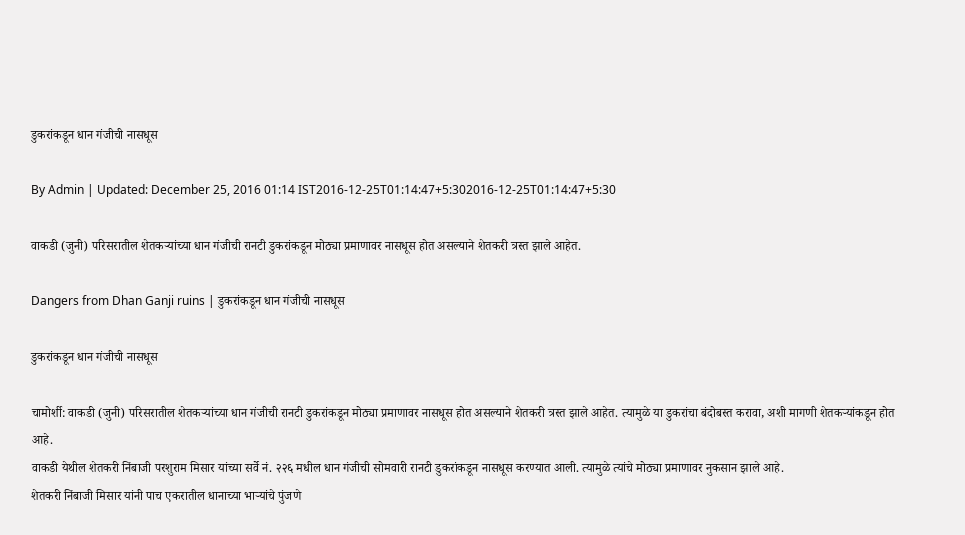डुकरांकडून धान गंजीची नासधूस

By Admin | Updated: December 25, 2016 01:14 IST2016-12-25T01:14:47+5:302016-12-25T01:14:47+5:30

वाकडी (जुनी) परिसरातील शेतकऱ्यांच्या धान गंजीची रानटी डुकरांकडून मोठ्या प्रमाणावर नासधूस होत असल्याने शेतकरी त्रस्त झाले आहेत.

Dangers from Dhan Ganji ruins | डुकरांकडून धान गंजीची नासधूस

डुकरांकडून धान गंजीची नासधूस

चामोर्शी: वाकडी (जुनी) परिसरातील शेतकऱ्यांच्या धान गंजीची रानटी डुकरांकडून मोठ्या प्रमाणावर नासधूस होत असल्याने शेतकरी त्रस्त झाले आहेत. त्यामुळे या डुकरांचा बंदोबस्त करावा, अशी मागणी शेतकऱ्यांकडून होत आहे.
वाकडी येथील शेतकरी निंबाजी परशुराम मिसार यांच्या सर्वे नं. २२६ मधील धान गंजीची सोमवारी रानटी डुकरांकडून नासधूस करण्यात आली. त्यामुळे त्यांचे मोठ्या प्रमाणावर नुकसान झाले आहे.
शेतकरी निंबाजी मिसार यांनी पाच एकरातील धानाच्या भाऱ्यांचे पुंजणे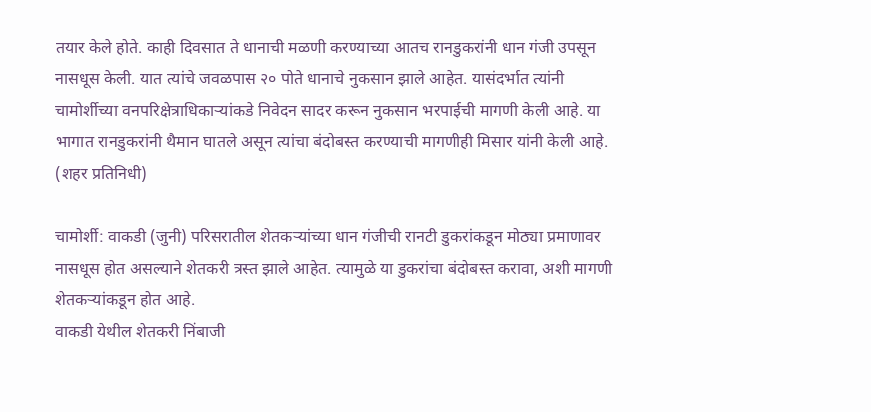तयार केले होते. काही दिवसात ते धानाची मळणी करण्याच्या आतच रानडुकरांनी धान गंजी उपसून नासधूस केली. यात त्यांचे जवळपास २० पोते धानाचे नुकसान झाले आहेत. यासंदर्भात त्यांनी चामोर्शीच्या वनपरिक्षेत्राधिकाऱ्यांकडे निवेदन सादर करून नुकसान भरपाईची मागणी केली आहे. या भागात रानडुकरांनी थैमान घातले असून त्यांचा बंदोबस्त करण्याची मागणीही मिसार यांनी केली आहे. (शहर प्रतिनिधी)

चामोर्शी: वाकडी (जुनी) परिसरातील शेतकऱ्यांच्या धान गंजीची रानटी डुकरांकडून मोठ्या प्रमाणावर नासधूस होत असल्याने शेतकरी त्रस्त झाले आहेत. त्यामुळे या डुकरांचा बंदोबस्त करावा, अशी मागणी शेतकऱ्यांकडून होत आहे.
वाकडी येथील शेतकरी निंबाजी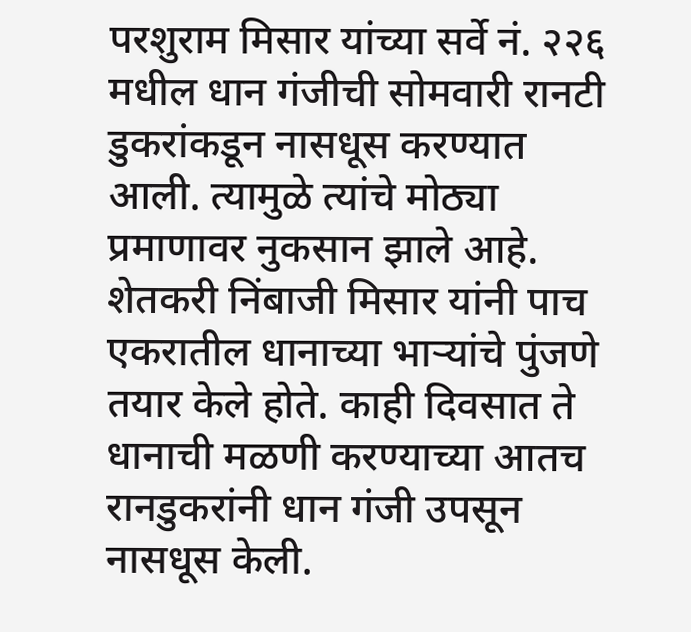परशुराम मिसार यांच्या सर्वे नं. २२६ मधील धान गंजीची सोमवारी रानटी डुकरांकडून नासधूस करण्यात आली. त्यामुळे त्यांचे मोठ्या प्रमाणावर नुकसान झाले आहे.
शेतकरी निंबाजी मिसार यांनी पाच एकरातील धानाच्या भाऱ्यांचे पुंजणे तयार केले होते. काही दिवसात ते धानाची मळणी करण्याच्या आतच रानडुकरांनी धान गंजी उपसून नासधूस केली.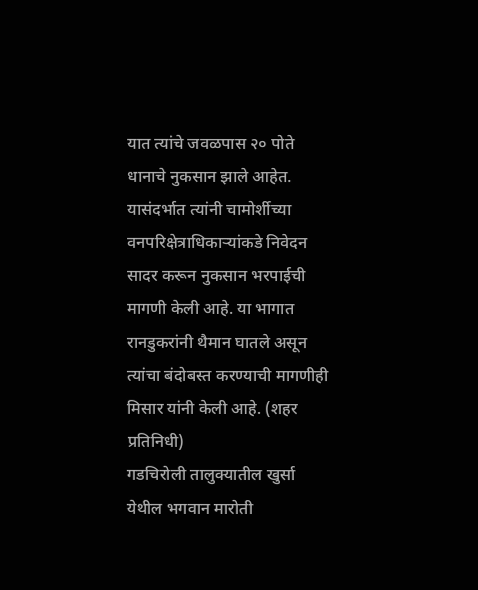यात त्यांचे जवळपास २० पोते धानाचे नुकसान झाले आहेत. यासंदर्भात त्यांनी चामोर्शीच्या वनपरिक्षेत्राधिकाऱ्यांकडे निवेदन सादर करून नुकसान भरपाईची मागणी केली आहे. या भागात रानडुकरांनी थैमान घातले असून त्यांचा बंदोबस्त करण्याची मागणीही मिसार यांनी केली आहे. (शहर प्रतिनिधी)
गडचिरोली तालुक्यातील खुर्सा येथील भगवान मारोती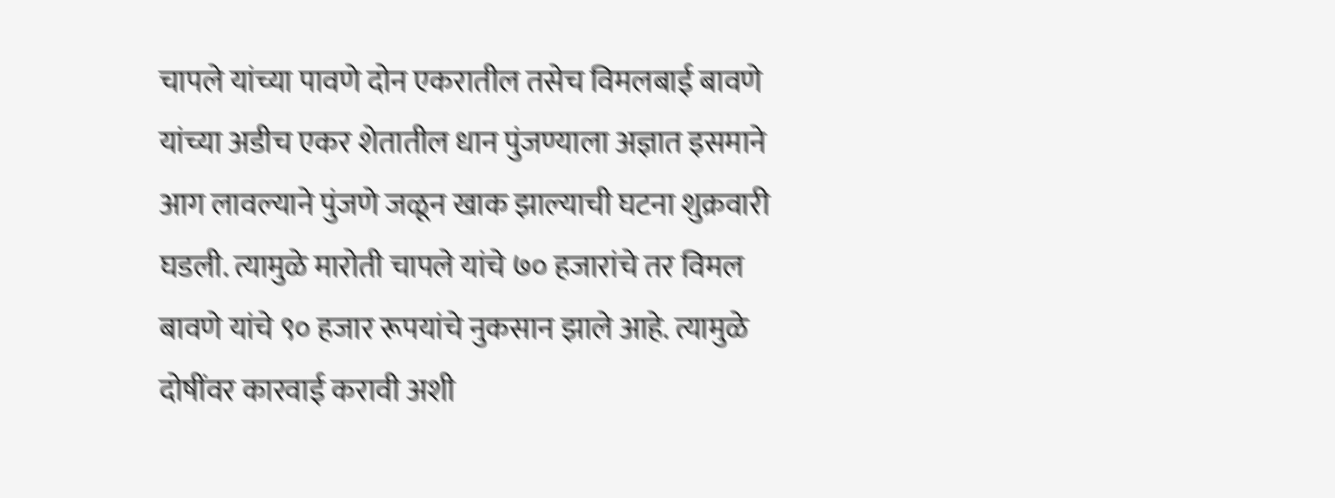चापले यांच्या पावणे दोन एकरातील तसेच विमलबाई बावणे यांच्या अडीच एकर शेतातील धान पुंजण्याला अज्ञात इसमाने आग लावल्याने पुंजणे जळून खाक झाल्याची घटना शुक्रवारी घडली. त्यामुळे मारोती चापले यांचे ७० हजारांचे तर विमल बावणे यांचे ९० हजार रूपयांचे नुकसान झाले आहे. त्यामुळे दोषींवर कारवाई करावी अशी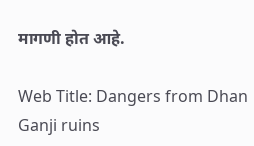मागणी होत आहे.

Web Title: Dangers from Dhan Ganji ruins